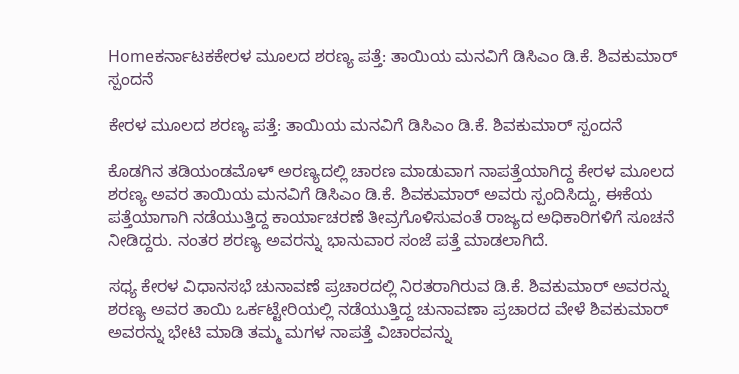Homeಕರ್ನಾಟಕಕೇರಳ ಮೂಲದ ಶರಣ್ಯ ಪತ್ತೆ: ತಾಯಿಯ ಮನವಿಗೆ ಡಿಸಿಎಂ ಡಿ.ಕೆ. ಶಿವಕುಮಾರ್ ಸ್ಪಂದನೆ

ಕೇರಳ ಮೂಲದ ಶರಣ್ಯ ಪತ್ತೆ: ತಾಯಿಯ ಮನವಿಗೆ ಡಿಸಿಎಂ ಡಿ.ಕೆ. ಶಿವಕುಮಾರ್ ಸ್ಪಂದನೆ

ಕೊಡಗಿನ ತಡಿಯಂಡಮೊಳ್ ಅರಣ್ಯದಲ್ಲಿ ಚಾರಣ ಮಾಡುವಾಗ ನಾಪತ್ತೆಯಾಗಿದ್ದ ಕೇರಳ ಮೂಲದ ಶರಣ್ಯ ಅವರ ತಾಯಿಯ ಮನವಿಗೆ ಡಿಸಿಎಂ ಡಿ.ಕೆ. ಶಿವಕುಮಾರ್ ಅವರು ಸ್ಪಂದಿಸಿದ್ದು, ಈಕೆಯ ಪತ್ತೆಯಾಗಾಗಿ ನಡೆಯುತ್ತಿದ್ದ ಕಾರ್ಯಾಚರಣೆ ತೀವ್ರಗೊಳಿಸುವಂತೆ ರಾಜ್ಯದ ಅಧಿಕಾರಿಗಳಿಗೆ ಸೂಚನೆ ನೀಡಿದ್ದರು. ನಂತರ ಶರಣ್ಯ ಅವರನ್ನು ಭಾನುವಾರ ಸಂಜೆ ಪತ್ತೆ ಮಾಡಲಾಗಿದೆ.

ಸಧ್ಯ ಕೇರಳ ವಿಧಾನಸಭೆ ಚುನಾವಣೆ ಪ್ರಚಾರದಲ್ಲಿ ನಿರತರಾಗಿರುವ ಡಿ.ಕೆ. ಶಿವಕುಮಾರ್ ಅವರನ್ನು ಶರಣ್ಯ ಅವರ ತಾಯಿ ಒರ್ಕಟ್ಟೇರಿಯಲ್ಲಿ ನಡೆಯುತ್ತಿದ್ದ ಚುನಾವಣಾ ಪ್ರಚಾರದ ವೇಳೆ ಶಿವಕುಮಾರ್ ಅವರನ್ನು ಭೇಟಿ ಮಾಡಿ ತಮ್ಮ ಮಗಳ ನಾಪತ್ತೆ ವಿಚಾರವನ್ನು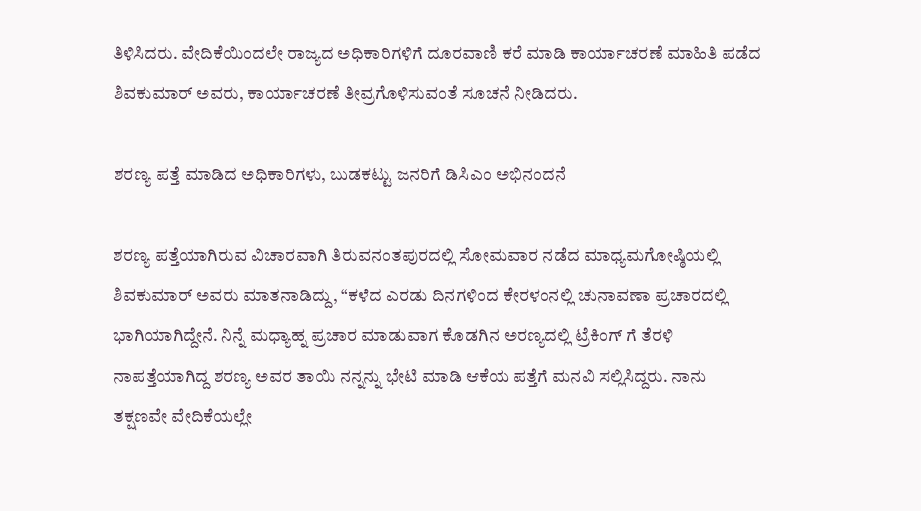ತಿಳಿಸಿದರು. ವೇದಿಕೆಯಿಂದಲೇ ರಾಜ್ಯದ ಅಧಿಕಾರಿಗಳಿಗೆ ದೂರವಾಣಿ ಕರೆ ಮಾಡಿ ಕಾರ್ಯಾಚರಣೆ ಮಾಹಿತಿ ಪಡೆದ ಶಿವಕುಮಾರ್ ಅವರು, ಕಾರ್ಯಾಚರಣೆ ತೀವ್ರಗೊಳಿಸುವಂತೆ ಸೂಚನೆ ನೀಡಿದರು.

ಶರಣ್ಯ ಪತ್ತೆ ಮಾಡಿದ ಅಧಿಕಾರಿಗಳು, ಬುಡಕಟ್ಟು ಜನರಿಗೆ ಡಿಸಿಎಂ ಅಭಿನಂದನೆ

ಶರಣ್ಯ ಪತ್ತೆಯಾಗಿರುವ ವಿಚಾರವಾಗಿ ತಿರುವನಂತಪುರದಲ್ಲಿ ಸೋಮವಾರ ನಡೆದ ಮಾಧ್ಯಮಗೋಷ್ಠಿಯಲ್ಲಿ ಶಿವಕುಮಾರ್ ಅವರು ಮಾತನಾಡಿದ್ದು, “ಕಳೆದ ಎರಡು ದಿನಗಳಿಂದ ಕೇರಳಂನಲ್ಲಿ ಚುನಾವಣಾ ಪ್ರಚಾರದಲ್ಲಿ ಭಾಗಿಯಾಗಿದ್ದೇನೆ. ನಿನ್ನೆ ಮಧ್ಯಾಹ್ನ ಪ್ರಚಾರ ಮಾಡುವಾಗ ಕೊಡಗಿನ ಅರಣ್ಯದಲ್ಲಿ ಟ್ರೆಕಿಂಗ್ ಗೆ ತೆರಳಿ ನಾಪತ್ತೆಯಾಗಿದ್ದ ಶರಣ್ಯ ಅವರ ತಾಯಿ ನನ್ನನ್ನು ಭೇಟಿ ಮಾಡಿ ಆಕೆಯ ಪತ್ತೆಗೆ ಮನವಿ ಸಲ್ಲಿಸಿದ್ದರು. ನಾನು ತಕ್ಷಣವೇ ವೇದಿಕೆಯಲ್ಲೇ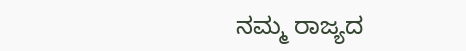ನಮ್ಮ ರಾಜ್ಯದ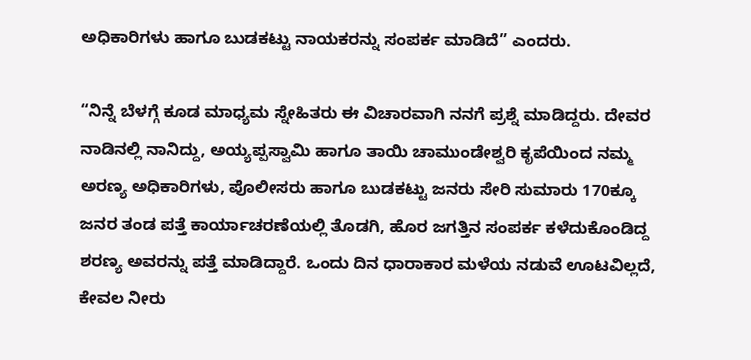ಅಧಿಕಾರಿಗಳು ಹಾಗೂ ಬುಡಕಟ್ಟು ನಾಯಕರನ್ನು ಸಂಪರ್ಕ ಮಾಡಿದೆ” ಎಂದರು.

“ನಿನ್ನೆ ಬೆಳಗ್ಗೆ ಕೂಡ ಮಾಧ್ಯಮ ಸ್ನೇಹಿತರು ಈ ವಿಚಾರವಾಗಿ ನನಗೆ ಪ್ರಶ್ನೆ ಮಾಡಿದ್ದರು. ದೇವರ ನಾಡಿನಲ್ಲಿ ನಾನಿದ್ದು, ಅಯ್ಯಪ್ಪಸ್ವಾಮಿ ಹಾಗೂ ತಾಯಿ ಚಾಮುಂಡೇಶ್ವರಿ ಕೃಪೆಯಿಂದ ನಮ್ಮ ಅರಣ್ಯ ಅಧಿಕಾರಿಗಳು, ಪೊಲೀಸರು ಹಾಗೂ ಬುಡಕಟ್ಟು ಜನರು ಸೇರಿ ಸುಮಾರು 170ಕ್ಕೂ ಜನರ ತಂಡ ಪತ್ತೆ ಕಾರ್ಯಾಚರಣೆಯಲ್ಲಿ ತೊಡಗಿ, ಹೊರ ಜಗತ್ತಿನ ಸಂಪರ್ಕ ಕಳೆದುಕೊಂಡಿದ್ದ ಶರಣ್ಯ ಅವರನ್ನು ಪತ್ತೆ ಮಾಡಿದ್ದಾರೆ. ಒಂದು ದಿನ ಧಾರಾಕಾರ ಮಳೆಯ ನಡುವೆ ಊಟವಿಲ್ಲದೆ, ಕೇವಲ ನೀರು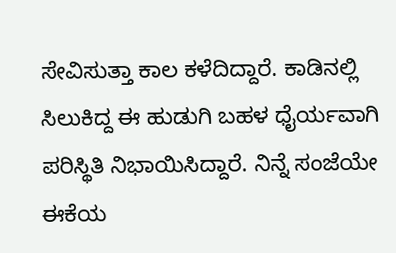ಸೇವಿಸುತ್ತಾ ಕಾಲ ಕಳೆದಿದ್ದಾರೆ. ಕಾಡಿ‌ನಲ್ಲಿ ಸಿಲುಕಿದ್ದ ಈ ಹುಡುಗಿ ಬಹಳ ಧೈರ್ಯವಾಗಿ ಪರಿಸ್ಥಿತಿ ನಿಭಾಯಿಸಿದ್ದಾರೆ. ನಿನ್ನೆ ಸಂಜೆಯೇ ಈಕೆಯ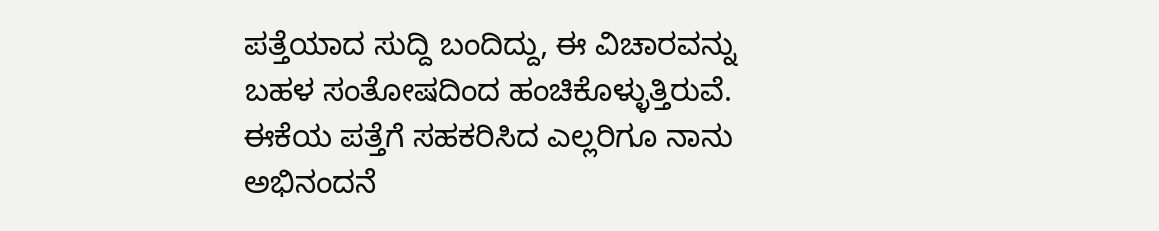ಪತ್ತೆಯಾದ ಸುದ್ದಿ ಬಂದಿದ್ದು, ಈ ವಿಚಾರವನ್ನು ಬಹಳ ಸಂತೋಷದಿಂದ ಹಂಚಿಕೊಳ್ಳುತ್ತಿರುವೆ. ಈಕೆಯ ಪತ್ತೆಗೆ ಸಹಕರಿಸಿದ ಎಲ್ಲರಿಗೂ ನಾನು ಅಭಿನಂದನೆ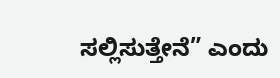ಸಲ್ಲಿಸುತ್ತೇನೆ” ಎಂದು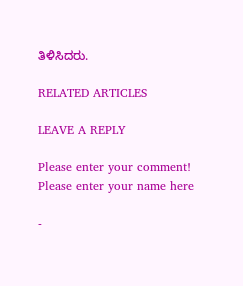ತಿಳಿಸಿದರು.

RELATED ARTICLES

LEAVE A REPLY

Please enter your comment!
Please enter your name here

-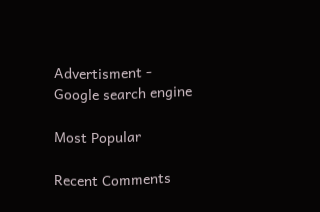Advertisment -
Google search engine

Most Popular

Recent Comments